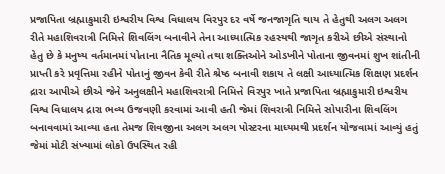પ્રજાપિતા બ્રહ્માકુમારી ઇશ્વરીય વિશ્વ વિધાલય વિરપુર દર વર્ષે જનજાગૃતિ થાય તે હેતુથી અલગ અલગ રીતે મહાશિવરાત્રી નિમિત્તે શિવલિંગ બનાવીને તેના આધ્યાત્મિક રહસ્યથી જાગૃત કરીએ છીએ સંસ્થાનો હેતુ છે કે મનુષ્ય વર્તમાનમાં પોતાના નૈતિક મૂલ્યો તથા શક્તિઓને ઓડખીને પોતાના જીવનમાં શુખ શાંતીની પ્રાપ્તી કરે પ્રવૃત્તિમા રહીને પોતાનું જીવન કેવી રીતે શ્રેષ્ઠ બનાવી શકાય તે લક્ષી આધ્યાત્મિક શિક્ષણ પ્રદર્શન દ્રારા આપીએ છીએ જેને અનુલક્ષીને મહાશિવરાત્રી નિમિત્તે વિરપુર ખાતે પ્રજાપિતા બ્રહ્માકુમારી ઇશ્વરીય વિશ્વ વિધાલય દ્રારા ભવ્ય ઉજવણી કરવામાં આવી હતી જેમાં શિવરાત્રી નિમિત્તે સોપારીના શિવલિંગ બનાવવામાં આવ્યા હતા તેમજ શિવજીના અલગ અલગ પોસ્ટરના માધ્યમથી પ્રદર્શન યોજવામાં આવ્યું હતું જેમાં મોટી સંખ્યામાં લોકો ઉપસ્થિત રહી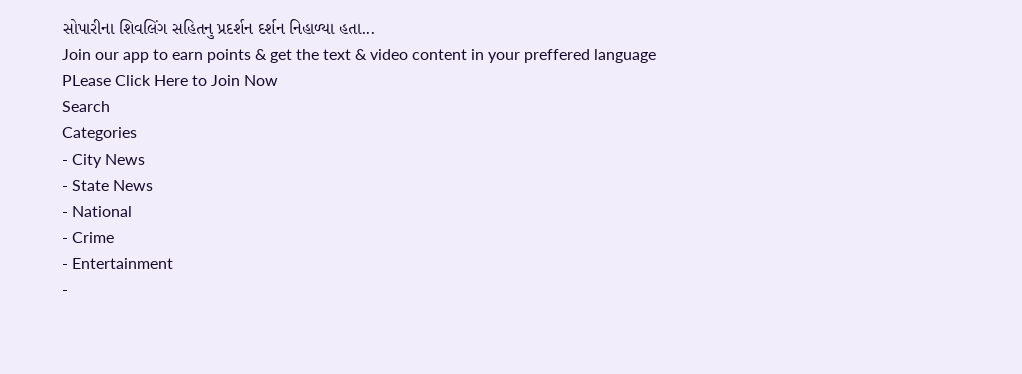સોપારીના શિવલિંગ સહિતનુ પ્રદર્શન દર્શન નિહાળ્યા હતા...
Join our app to earn points & get the text & video content in your preffered language
PLease Click Here to Join Now
Search
Categories
- City News
- State News
- National
- Crime
- Entertainment
-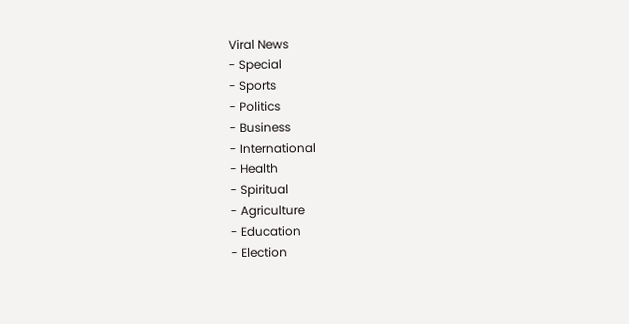Viral News
- Special
- Sports
- Politics
- Business
- International
- Health
- Spiritual
- Agriculture
- Education
- Election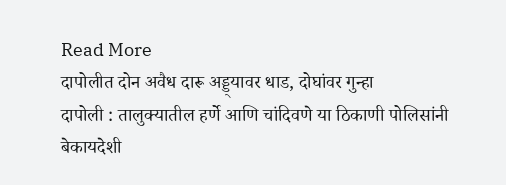Read More
दापोलीत दोन अवैध दारू अड्ड्यावर धाड, दोघांवर गुन्हा
दापोली : तालुक्यातील हर्णे आणि चांदिवणे या ठिकाणी पोलिसांनी बेकायदेशी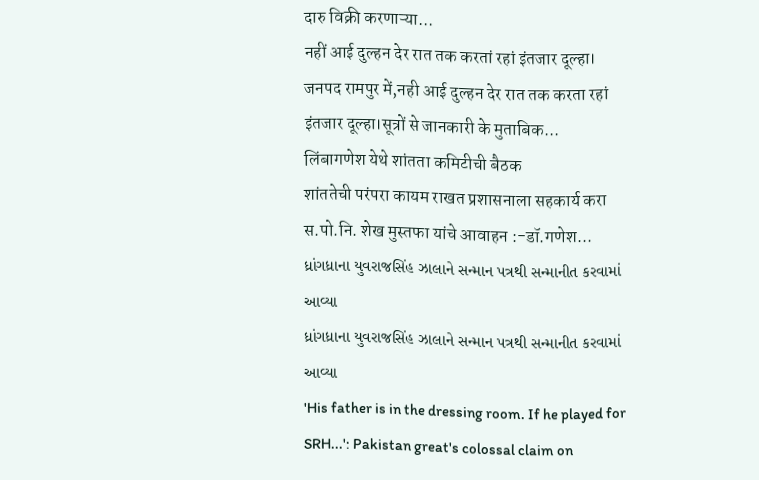दारु विक्री करणाऱ्या...
नहीं आई दुल्हन देर रात तक करतां रहां इंतजार दूल्हा।
जनपद रामपुर में,नही आई दुल्हन देर रात तक करता रहां इंतजार दूल्हा।सूत्रों से जानकारी के मुताबिक...
लिंबागणेश येथे शांतता कमिटीची बैठक
शांततेची परंपरा कायम राखत प्रशासनाला सहकार्य करा स.पो.नि. शेख मुस्तफा यांचे आवाहन :-डॉ.गणेश...
ધ્રાંગધ્રાના યુવરાજસિંહ ઝાલાને સન્માન પત્રથી સન્માનીત કરવામાં આવ્યા
ધ્રાંગધ્રાના યુવરાજસિંહ ઝાલાને સન્માન પત્રથી સન્માનીત કરવામાં આવ્યા
'His father is in the dressing room. If he played for SRH...': Pakistan great's colossal claim on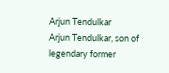Arjun Tendulkar
Arjun Tendulkar, son of legendary former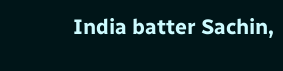India batter Sachin,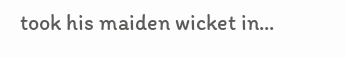took his maiden wicket in...